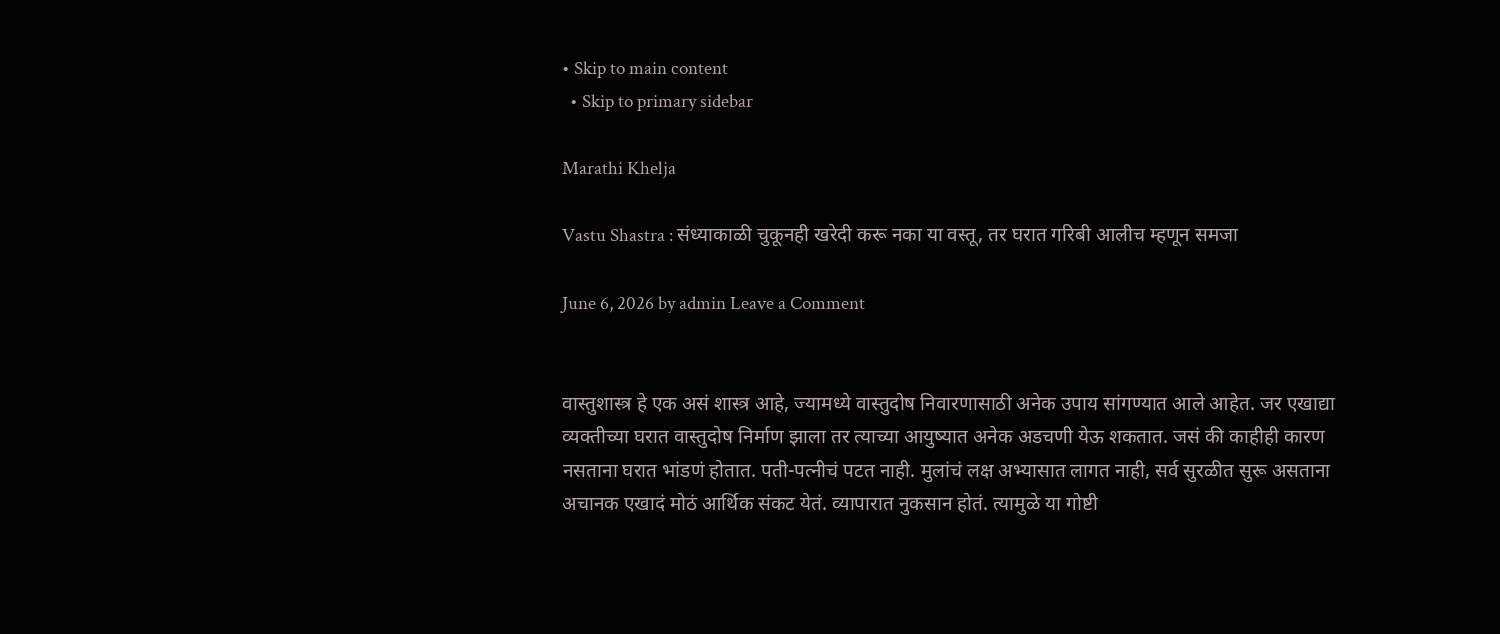• Skip to main content
  • Skip to primary sidebar

Marathi Khelja

Vastu Shastra : संध्याकाळी चुकूनही खरेदी करू नका या वस्तू, तर घरात गरिबी आलीच म्हणून समजा

June 6, 2026 by admin Leave a Comment


वास्तुशास्त्र हे एक असं शास्त्र आहे, ज्यामध्ये वास्तुदोष निवारणासाठी अनेक उपाय सांगण्यात आले आहेत. जर एखाद्या व्यक्तीच्या घरात वास्तुदोष निर्माण झाला तर त्याच्या आयुष्यात अनेक अडचणी येऊ शकतात. जसं की काहीही कारण नसताना घरात भांडणं होतात. पती-पत्नीचं पटत नाही. मुलांचं लक्ष अभ्यासात लागत नाही, सर्व सुरळीत सुरू असताना अचानक एखादं मोठं आर्थिक संकट येतं. व्यापारात नुकसान होतं. त्यामुळे या गोष्टी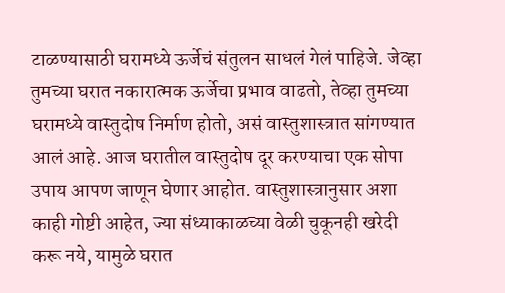टाळण्यासाठी घरामध्ये ऊर्जेचं संतुलन साधलं गेलं पाहिजे. जेव्हा तुमच्या घरात नकारात्मक ऊर्जेचा प्रभाव वाढतो, तेव्हा तुमच्या घरामध्ये वास्तुदोष निर्माण होतो, असं वास्तुशास्त्रात सांगण्यात आलं आहे. आज घरातील वास्तुदोष दूर करण्याचा एक सोपा उपाय आपण जाणून घेणार आहोत. वास्तुशास्त्रानुसार अशा काही गोष्टी आहेत, ज्या संध्याकाळच्या वेळी चुकूनही खरेदी करू नये, यामुळे घरात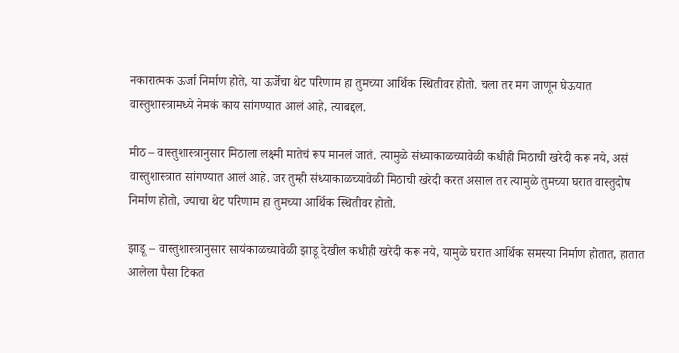नकारात्मक ऊर्जा निर्माण होते, या ऊर्जेचा थेट परिणाम हा तुमच्या आर्थिक स्थितीवर होतो. चला तर मग जाणून घेऊयात वास्तुशास्त्रामध्ये नेमकं काय सांगण्यात आलं आहे, त्याबद्दल.

मीठ – वास्तुशास्त्रानुसार मिठाला लक्ष्मी मातेचं रूप मानलं जातं. त्यामुळे संध्याकाळच्यावेळी कधीही मिठाची खरेदी करू नये, असं वास्तुशास्त्रात सांगण्यात आलं आहे. जर तुम्ही संध्याकाळच्यावेळी मिठाची खरेदी करत असाल तर त्यामुळे तुमच्या घरात वास्तुदोष निर्माण होतो, ज्याचा थेट परिणाम हा तुमच्या आर्थिक स्थितीवर होतो.

झाडू – वास्तुशास्त्रानुसार सायंकाळच्यावेळी झाडू देखील कधीही खरेदी करू नये, यामुळे घरात आर्थिक समस्या निर्माण होतात, हातात आलेला पैसा टिकत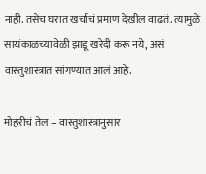नाही. तसेच घरात खर्चाचं प्रमाण देखील वाढतं. त्यामुळे सायंकाळच्यावेळी झाडू खरेदी करू नये, असं वास्तुशास्त्रात सांगण्यात आलं आहे.

मोहरीचं तेल – वास्तुशास्त्रानुसार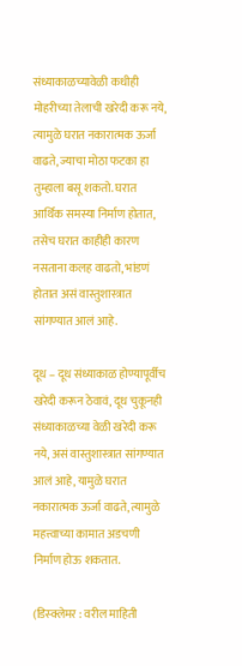संध्याकाळच्यावेळी कधीही मोहरीच्या तेलाची खरेदी करू नये, त्यामुळे घरात नकारात्मक ऊर्जा वाढते, ज्याचा मोठा फटका हा तुम्हाला बसू शकतो. घरात आर्थिक समस्या निर्माण होतात, तसेच घरात काहीही कारण नसताना कलह वाढतो, भांडणं होतात असं वास्तुशास्त्रात सांगण्यात आलं आहे.

दूध – दूध संध्याकाळ होण्यापूर्वीच खरेदी करून ठेवावं, दूध चुकूनही संध्याकाळच्या वेळी खरेदी करू नये, असं वास्तुशास्त्रात सांगण्यात आलं आहे, यामुळे घरात नकारात्मक ऊर्जा वाढते, त्यामुळे महत्त्वाच्या कामात अडचणी निर्माण होऊ शकतात.

(डिस्क्लेमर : वरील माहिती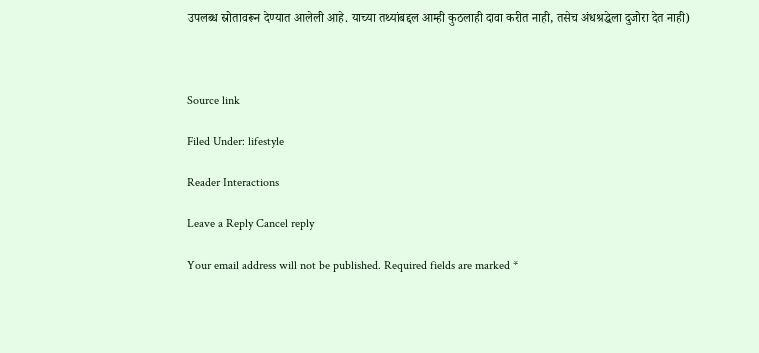उपलब्ध स्रोतावरून देण्यात आलेली आहे. याच्या तथ्यांबद्दल आम्ही कुठलाही दावा करीत नाही, तसेच अंधश्रद्धेला दुजोरा देत नाही)



Source link

Filed Under: lifestyle

Reader Interactions

Leave a Reply Cancel reply

Your email address will not be published. Required fields are marked *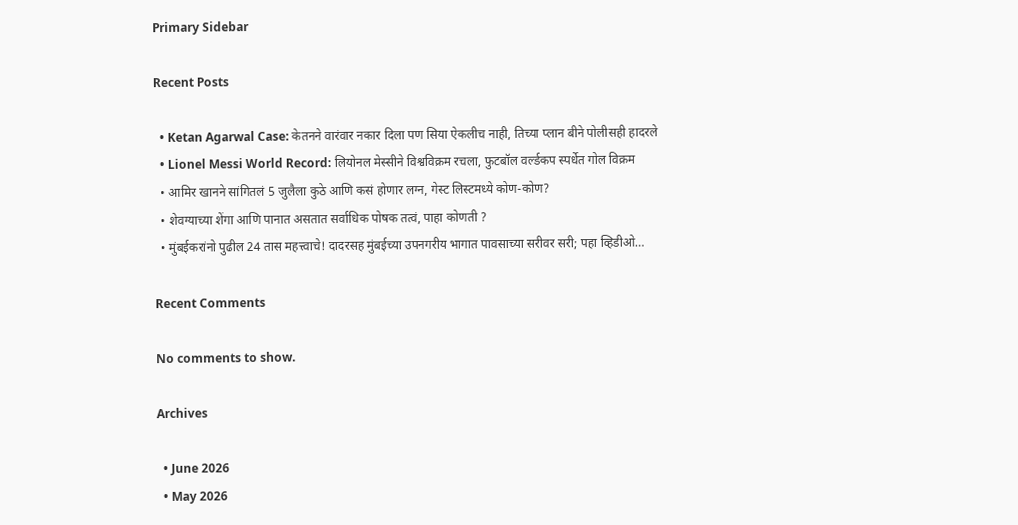Primary Sidebar

Recent Posts

  • Ketan Agarwal Case: केतनने वारंवार नकार दिला पण सिया ऐकलीच नाही, तिच्या प्लान बीने पोलीसही हादरले
  • Lionel Messi World Record: लियोनल मेस्सीने विश्वविक्रम रचला, फुटबॉल वर्ल्डकप स्पर्धेत गोल विक्रम
  • आमिर खानने सांगितलं 5 जुलैला कुठे आणि कसं होणार लग्न, गेस्ट लिस्टमध्ये कोण-कोण?
  • शेवग्याच्या शेंगा आणि पानात असतात सर्वाधिक पोषक तत्वं, पाहा कोणती ?
  • मुंबईकरांनो पुढील 24 तास महत्त्वाचे! दादरसह मुंबईच्या उपनगरीय भागात पावसाच्या सरीवर सरी; पहा व्हिडीओ…

Recent Comments

No comments to show.

Archives

  • June 2026
  • May 2026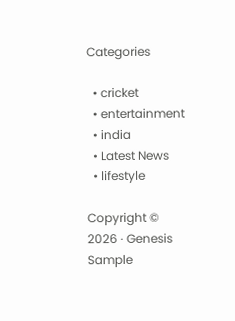Categories

  • cricket
  • entertainment
  • india
  • Latest News
  • lifestyle

Copyright © 2026 · Genesis Sample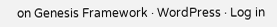on Genesis Framework · WordPress · Log in